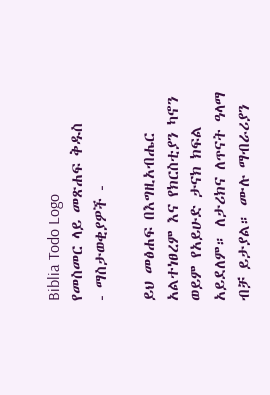Biblia Todo Logo
የመስመር ላይ መጽሐፍ ቅዱስ
- ማስታወቂያዎች -

ይህ መፅሐፍ በእግዚአብሔር አልተነፀረም እና የክርስቲያን ካኖን ወይም የአይሁድ ታናክ ክፍል አይደለም። ለታሪክና ለጥናት ዓላማ ብቻ ይታያል። ሙሉ ማብራሪያን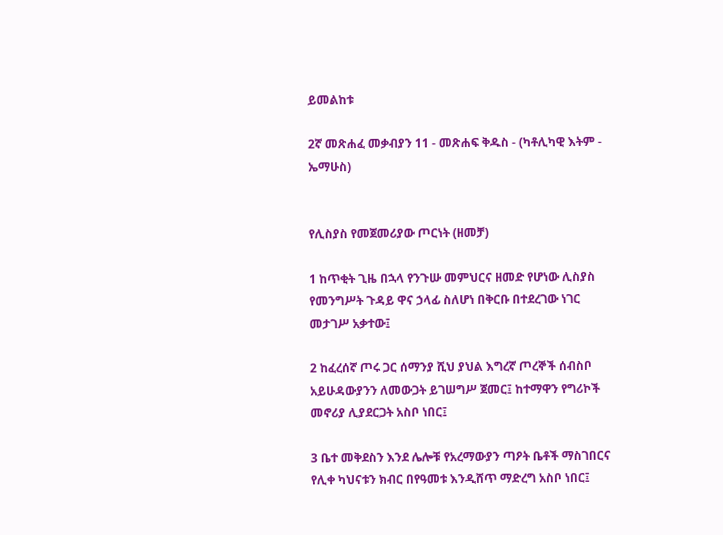ይመልከቱ

2ኛ መጽሐፈ መቃብያን 11 - መጽሐፍ ቅዱስ - (ካቶሊካዊ እትም - ኤማሁስ)


የሊስያስ የመጀመሪያው ጦርነት (ዘመቻ)

1 ከጥቂት ጊዜ በኋላ የንጉሡ መምህርና ዘመድ የሆነው ሊስያስ የመንግሥት ጉዳይ ዋና ኃላፊ ስለሆነ በቅርቡ በተደረገው ነገር መታገሥ አቃተው፤

2 ከፈረሰኛ ጦሩ ጋር ሰማንያ ሺህ ያህል እግረኛ ጦረኞች ሰብስቦ አይሁዳውያንን ለመውጋት ይገሠግሥ ጀመር፤ ከተማዋን የግሪኮች መኖሪያ ሊያደርጋት አስቦ ነበር፤

3 ቤተ መቅደስን እንደ ሌሎቹ የአረማውያን ጣዖት ቤቶች ማስገበርና የሊቀ ካህናቱን ክብር በየዓመቱ እንዲሸጥ ማድረግ አስቦ ነበር፤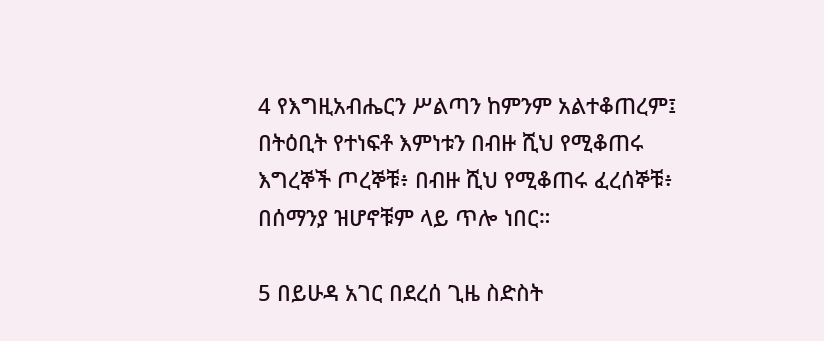4 የእግዚአብሔርን ሥልጣን ከምንም አልተቆጠረም፤ በትዕቢት የተነፍቶ እምነቱን በብዙ ሺህ የሚቆጠሩ እግረኞች ጦረኞቹ፥ በብዙ ሺህ የሚቆጠሩ ፈረሰኞቹ፥ በሰማንያ ዝሆኖቹም ላይ ጥሎ ነበር።

5 በይሁዳ አገር በደረሰ ጊዜ ስድስት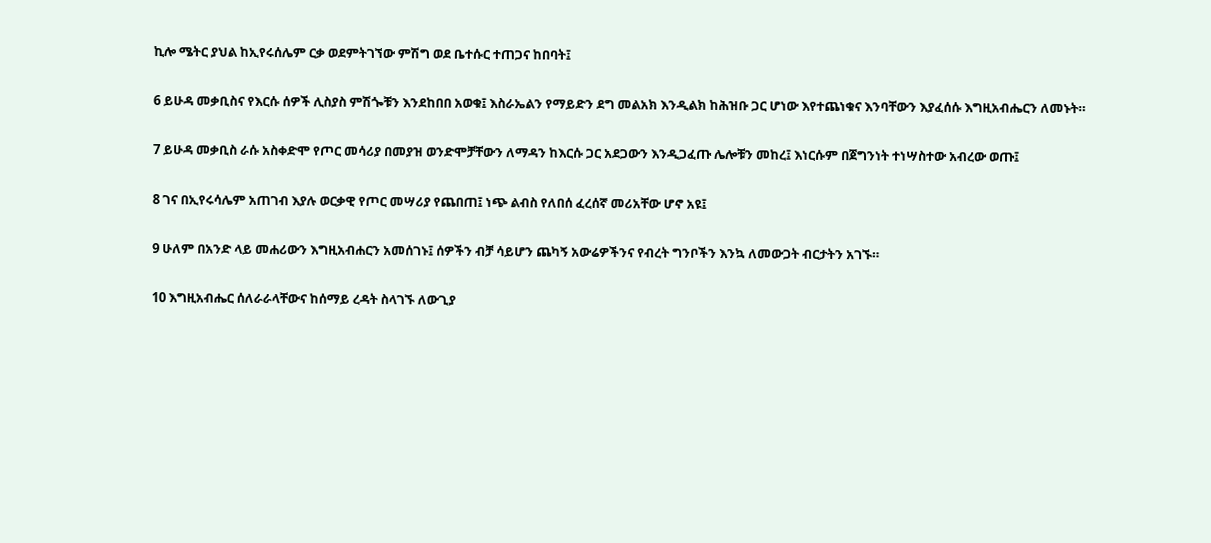ኪሎ ሜትር ያህል ከኢየሩሰሌም ርቃ ወደምትገኘው ምሽግ ወደ ቤተሱር ተጠጋና ከበባት፤

6 ይሁዳ መቃቢስና የእርሱ ሰዎች ሊስያስ ምሽጐቹን እንደከበበ አወቁ፤ እስራኤልን የማይድን ደግ መልአክ እንዲልክ ከሕዝቡ ጋር ሆነው እየተጨነቁና እንባቸውን እያፈሰሱ እግዚአብሔርን ለመኑት።

7 ይሁዳ መቃቢስ ራሱ አስቀድሞ የጦር መሳሪያ በመያዝ ወንድሞቻቸውን ለማዳን ከእርሱ ጋር አደጋውን እንዲጋፈጡ ሌሎቹን መከረ፤ እነርሱም በጀግንነት ተነሣስተው አብረው ወጡ፤

8 ገና በኢየሩሳሌም አጠገብ እያሉ ወርቃዊ የጦር መሣሪያ የጨበጠ፤ ነጭ ልብስ የለበሰ ፈረሰኛ መሪአቸው ሆኖ አዩ፤

9 ሁለም በአንድ ላይ መሐሪውን እግዚአብሐርን አመሰገኑ፤ ሰዎችን ብቻ ሳይሆን ጨካኝ አውሬዎችንና የብረት ግንቦችን እንኳ ለመውጋት ብርታትን አገኙ።

10 እግዚአብሔር ሰለራራላቸውና ከሰማይ ረዳት ስላገኙ ለውጊያ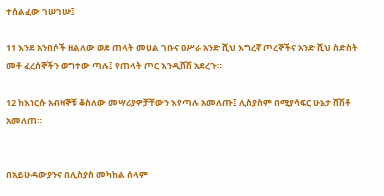ተሰልፈው ገሠገሡ፤

11 እንደ አንበሶች ዘልለው ወደ ጠላት መሀል ገቡና ዐሥራ አንድ ሺህ እግረኛ ጦረኞችና አንድ ሺህ ስድስት መቶ ፈረሰኞችን ወግተው ጣሉ፤ የጠላት ጦር እንዲሸሽ አደረጉ።

12 ከእነርሱ አብዛኞቹ ቆስለው መሣሪያዎቻቸውን እየጣሉ አመለጡ፤ ሊስያስም በሚያሳፍር ሁኔታ ሸሽቶ አመለጠ።


በአይሁዳውያንና በሊስያስ መካከል ሰላም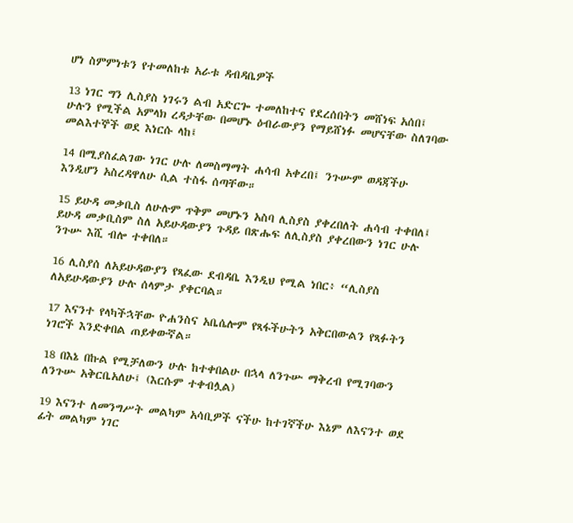ሆነ ስምምነቱን የተመለከቱ አራቱ ዳብዳቤዎች

13 ነገር ግን ሊስያስ ነገሩን ልብ አድርጐ ተመለከተና የደረሰበትን መሸነፍ አሰበ፤ ሁሉን የሚችል አምላክ ረዳታቸው በመሆኑ ዕብራውያን የማይሸነፉ መሆናቸው ስለገባው መልእተኞች ወደ እነርሱ ላከ፤

14 በሚያስፈልገው ነገር ሁሉ ለመስማማት ሐሳብ አቀረበ፤ ንጉሡም ወዳጃችሁ እንዲሆን አስረዳዋለሁ ሲል ተስፋ ሰጣቸው።

15 ይሁዳ መቃቢስ ለሁሉም ጥቅም መሆኑን አስባ ሊስያስ ያቀረበለት ሐሳብ ተቀበለ፤ ይሁዳ መቃቢስም ስለ አይሁዳውያን ጉዳይ በጽሑፍ ለሊስያስ ያቀረበውን ነገር ሁሉ ንጉሡ እሺ ብሎ ተቀበለ።

16 ሊስያሰ ለአይሁዳውያን የጻፈው ደብዳቤ እንዲህ የሚል ነበር፥ “ሊስያስ ለአይሁዳውያን ሁሉ ሰላምታ ያቀርባል።

17 እናንተ የላካችኋቸው ዮሐንስና አቤሴሎም የጻፋችሁትን አቅርበውልን የጻፉትን ነገሮች እንድቀበል ጠይቀውኛል።

18 በእኔ በኩል የሚቻለውን ሁሉ ከተቀበልሁ በኋላ ለንጉሡ ማቅረብ የሚገባውን ለንጉሡ አቅርቤአለሁ፤ (እርሱም ተቀብሏል)

19 እናንተ ለመንግሥት መልካም አሳቢዎች ናችሁ ከተገኛችሁ እኔም ለእናንተ ወደ ፊት መልካም ነገር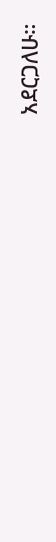አደርጋለሁ።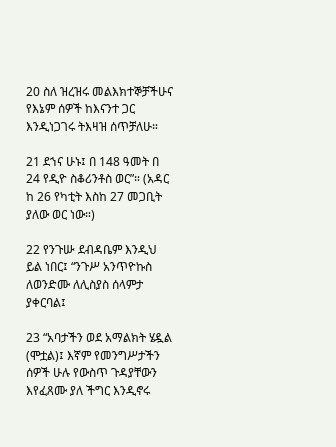20 ስለ ዝረዝሩ መልእክተኞቻችሁና የእኔም ሰዎች ከእናንተ ጋር እንዲነጋገሩ ትእዛዝ ሰጥቻለሁ።

21 ደኀና ሁኑ፤ በ 148 ዓመት በ 24 የዲዮ ስቆሪንቶስ ወር”። (አዳር ከ 26 የካቲት እስከ 27 መጋቢት ያለው ወር ነው።)

22 የንጉሡ ደብዳቤም እንዲህ ይል ነበር፤ “ንጉሥ አንጥዮኩስ ለወንድሙ ለሊስያስ ሰላምታ ያቀርባል፤

23 “አባታችን ወደ አማልክት ሄዷል (ሞቷል)፤ እኛም የመንግሥታችን ሰዎች ሁሉ የውስጥ ጉዳያቸውን እየፈጸሙ ያለ ችግር እንዲኖሩ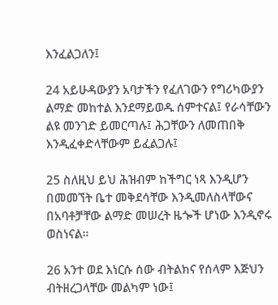እንፈልጋለን፤

24 አይሁዳውያን አባታችን የፈለገውን የግሪካውያን ልማድ መከተል እንደማይወዱ ሰምተናል፤ የራሳቸውን ልዩ መንገድ ይመርጣሉ፤ ሕጋቸውን ለመጠበቅ እንዲፈቀድላቸውም ይፈልጋሉ፤

25 ስለዚህ ይህ ሕዝብም ከችግር ነጻ እንዲሆን በመመኘት ቤተ መቅደሳቸው እንዲመለስላቸውና በአባቶቻቸው ልማድ መሠረት ዜጐች ሆነው እንዲኖሩ ወስነናል።

26 አንተ ወደ እነርሱ ሰው ብትልክና የሰላም እጅህን ብትዘረጋላቸው መልካም ነው፤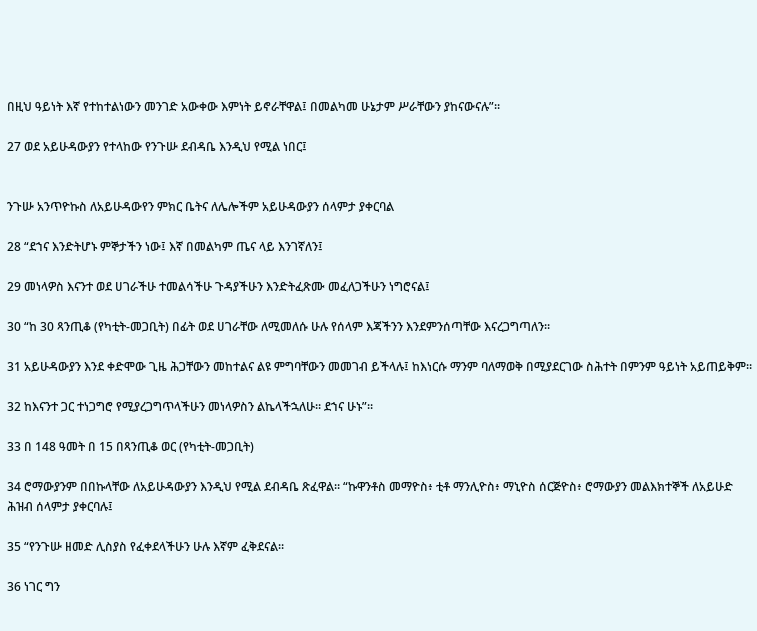በዚህ ዓይነት እኛ የተከተልነውን መንገድ አውቀው እምነት ይኖራቸዋል፤ በመልካመ ሁኔታም ሥራቸውን ያከናውናሉ”።

27 ወደ አይሁዳውያን የተላከው የንጉሡ ደብዳቤ እንዲህ የሚል ነበር፤


ንጉሡ አንጥዮኩስ ለአይሁዳውየን ምክር ቤትና ለሌሎችም አይሁዳውያን ሰላምታ ያቀርባል

28 “ደኀና እንድትሆኑ ምኞታችን ነው፤ እኛ በመልካም ጤና ላይ እንገኛለን፤

29 መነላዎስ እናንተ ወደ ሀገራችሁ ተመልሳችሁ ጉዳያችሁን እንድትፈጽሙ መፈለጋችሁን ነግሮናል፤

30 “ከ 30 ጻንጢቆ (የካቲት-መጋቢት) በፊት ወደ ሀገራቸው ለሚመለሱ ሁሉ የሰላም እጃችንን እንደምንሰጣቸው እናረጋግጣለን።

31 አይሁዳውያን እንደ ቀድሞው ጊዜ ሕጋቸውን መከተልና ልዩ ምግባቸውን መመገብ ይችላሉ፤ ከእነርሱ ማንም ባለማወቅ በሚያደርገው ስሕተት በምንም ዓይነት አይጠይቅም።

32 ከእናንተ ጋር ተነጋግሮ የሚያረጋግጥላችሁን መነላዎስን ልኬላችኋለሁ። ደኀና ሁኑ”።

33 በ 148 ዓመት በ 15 በጻንጢቆ ወር (የካቲት-መጋቢት)

34 ሮማውያንም በበኩላቸው ለአይሁዳውያን እንዲህ የሚል ደብዳቤ ጽፈዋል። “ኩዋንቶስ መማዮስ፥ ቲቶ ማንሊዮስ፥ ማኒዮስ ሰርጅዮስ፥ ሮማውያን መልእክተኞች ለአይሁድ ሕዝብ ሰላምታ ያቀርባሉ፤

35 “የንጉሡ ዘመድ ሊስያስ የፈቀደላችሁን ሁሉ እኛም ፈቅደናል።

36 ነገር ግን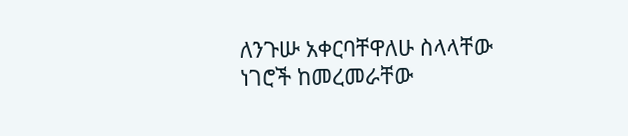ለንጉሡ አቀርባቸዋለሁ ስላላቸው ነገሮች ከመረመራቸው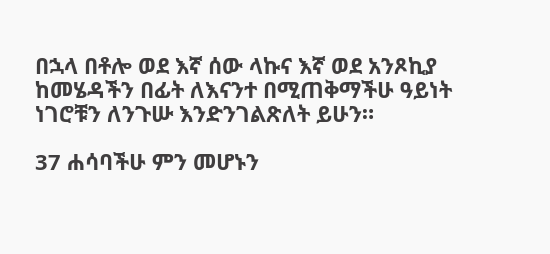በኋላ በቶሎ ወደ እኛ ሰው ላኩና እኛ ወደ አንጾኪያ ከመሄዳችን በፊት ለእናንተ በሚጠቅማችሁ ዓይነት ነገሮቹን ለንጉሡ እንድንገልጽለት ይሁን።

37 ሐሳባችሁ ምን መሆኑን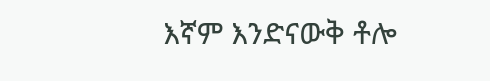እኛም እንድናውቅ ቶሎ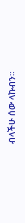ብላችሁ ሰው ላኩብን።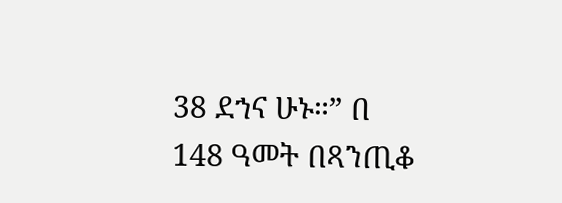38 ደኀና ሁኑ።” በ 148 ዓመት በጻንጢቆ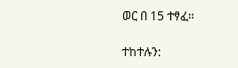ወር በ 15 ተፃፈ።

ተከተሉን: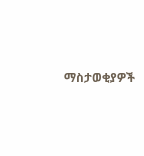ማስታወቂያዎች